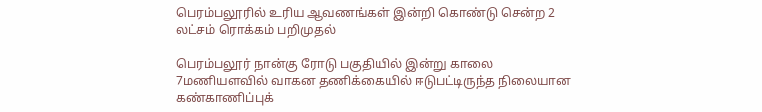பெரம்பலூரில் உரிய ஆவணங்கள் இன்றி கொண்டு சென்ற 2 லட்சம் ரொக்கம் பறிமுதல்

பெரம்பலூர் நான்கு ரோடு பகுதியில் இன்று காலை 7மணியளவில் வாகன தணிக்கையில் ஈடுபட்டிருந்த நிலையான கண்காணிப்புக்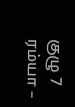குழு 7 ரம்யா –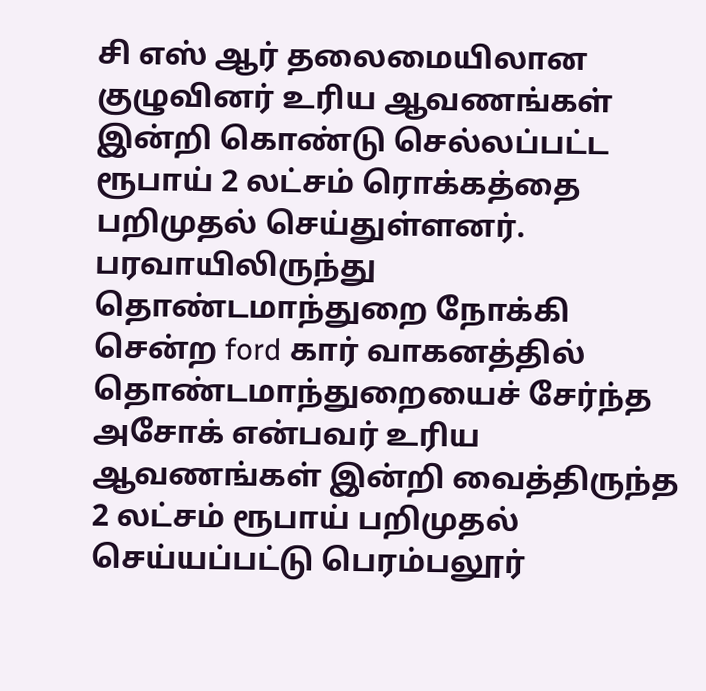சி எஸ் ஆர் தலைமையிலான குழுவினர் உரிய ஆவணங்கள் இன்றி கொண்டு செல்லப்பட்ட ரூபாய் 2 லட்சம் ரொக்கத்தை பறிமுதல் செய்துள்ளனர். பரவாயிலிருந்து தொண்டமாந்துறை நோக்கி சென்ற ford கார் வாகனத்தில் தொண்டமாந்துறையைச் சேர்ந்த அசோக் என்பவர் உரிய ஆவணங்கள் இன்றி வைத்திருந்த 2 லட்சம் ரூபாய் பறிமுதல் செய்யப்பட்டு பெரம்பலூர்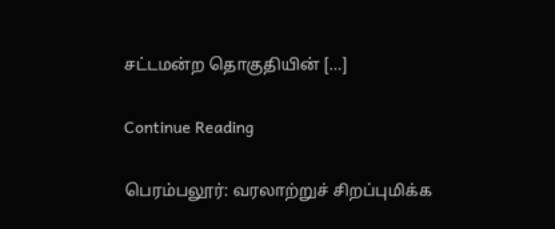சட்டமன்ற தொகுதியின் […]

Continue Reading

பெரம்பலூர்: வரலாற்றுச் சிறப்புமிக்க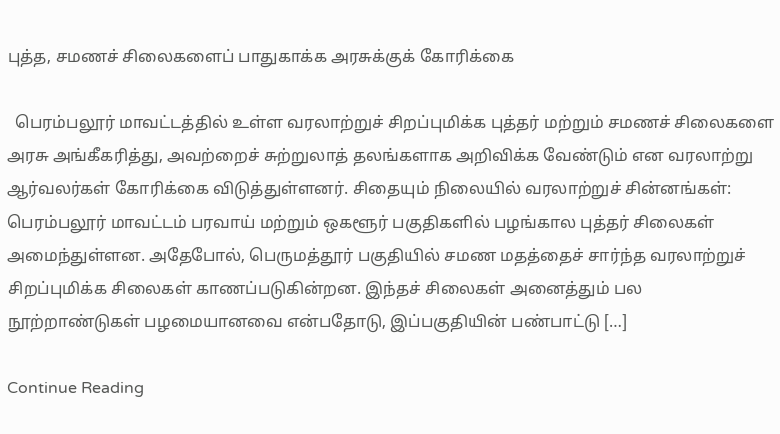புத்த, சமணச் சிலைகளைப் பாதுகாக்க அரசுக்குக் கோரிக்கை

  பெரம்பலூர் மாவட்டத்தில் உள்ள வரலாற்றுச் சிறப்புமிக்க புத்தர் மற்றும் சமணச் சிலைகளை அரசு அங்கீகரித்து, அவற்றைச் சுற்றுலாத் தலங்களாக அறிவிக்க வேண்டும் என வரலாற்று ஆர்வலர்கள் கோரிக்கை விடுத்துள்ளனர். சிதையும் நிலையில் வரலாற்றுச் சின்னங்கள்: பெரம்பலூர் மாவட்டம் பரவாய் மற்றும் ஒகளூர் பகுதிகளில் பழங்கால புத்தர் சிலைகள் அமைந்துள்ளன. அதேபோல், பெருமத்தூர் பகுதியில் சமண மதத்தைச் சார்ந்த வரலாற்றுச் சிறப்புமிக்க சிலைகள் காணப்படுகின்றன. இந்தச் சிலைகள் அனைத்தும் பல நூற்றாண்டுகள் பழமையானவை என்பதோடு, இப்பகுதியின் பண்பாட்டு […]

Continue Reading